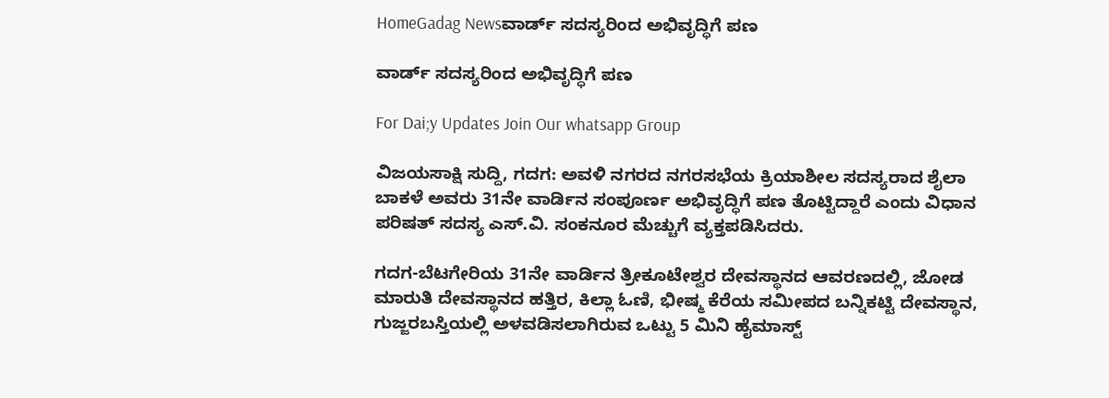HomeGadag Newsವಾರ್ಡ್ ಸದಸ್ಯರಿಂದ ಅಭಿವೃದ್ಧಿಗೆ ಪಣ

ವಾರ್ಡ್ ಸದಸ್ಯರಿಂದ ಅಭಿವೃದ್ಧಿಗೆ ಪಣ

For Dai;y Updates Join Our whatsapp Group

ವಿಜಯಸಾಕ್ಷಿ ಸುದ್ದಿ, ಗದಗ: ಅವಳಿ ನಗರದ ನಗರಸಭೆಯ ಕ್ರಿಯಾಶೀಲ ಸದಸ್ಯರಾದ ಶೈಲಾ ಬಾಕಳೆ ಅವರು 31ನೇ ವಾರ್ಡಿನ ಸಂಪೂರ್ಣ ಅಭಿವೃದ್ಧಿಗೆ ಪಣ ತೊಟ್ಟಿದ್ದಾರೆ ಎಂದು ವಿಧಾನ ಪರಿಷತ್ ಸದಸ್ಯ ಎಸ್.ವಿ. ಸಂಕನೂರ ಮೆಚ್ಚುಗೆ ವ್ಯಕ್ತಪಡಿಸಿದರು.

ಗದಗ-ಬೆಟಗೇರಿಯ 31ನೇ ವಾರ್ಡಿನ ತ್ರೀಕೂಟೇಶ್ವರ ದೇವಸ್ಥಾನದ ಆವರಣದಲ್ಲಿ, ಜೋಡ ಮಾರುತಿ ದೇವಸ್ಥಾನದ ಹತ್ತಿರ, ಕಿಲ್ಲಾ ಓಣಿ, ಭೀಷ್ಮ ಕೆರೆಯ ಸಮೀಪದ ಬನ್ನಿಕಟ್ಟಿ ದೇವಸ್ಥಾನ, ಗುಜ್ಜರಬಸ್ತಿಯಲ್ಲಿ ಅಳವಡಿಸಲಾಗಿರುವ ಒಟ್ಟು 5 ಮಿನಿ ಹೈಮಾಸ್ಟ್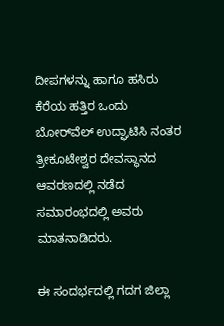ದೀಪಗಳನ್ನು ಹಾಗೂ ಹಸಿರು ಕೆರೆಯ ಹತ್ತಿರ ಒಂದು ಬೋರ್‌ವೆಲ್ ಉದ್ಘಾಟಿಸಿ ನಂತರ ತ್ರೀಕೂಟೇಶ್ವರ ದೇವಸ್ಥಾನದ ಆವರಣದಲ್ಲಿ ನಡೆದ ಸಮಾರಂಭದಲ್ಲಿ ಅವರು ಮಾತನಾಡಿದರು.

ಈ ಸಂದರ್ಭದಲ್ಲಿ ಗದಗ ಜಿಲ್ಲಾ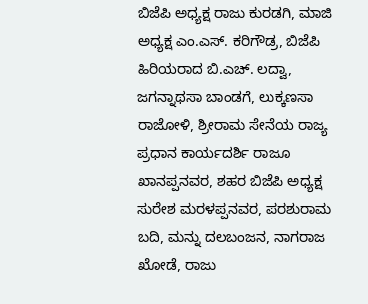ಬಿಜೆಪಿ ಅಧ್ಯಕ್ಷ ರಾಜು ಕುರಡಗಿ, ಮಾಜಿ ಅಧ್ಯಕ್ಷ ಎಂ.ಎಸ್. ಕರಿಗೌಡ್ರ, ಬಿಜೆಪಿ ಹಿರಿಯರಾದ ಬಿ.ಎಚ್. ಲದ್ವಾ, ಜಗನ್ನಾಥಸಾ ಬಾಂಡಗೆ, ಲುಕ್ಕಣಸಾ ರಾಜೋಳಿ, ಶ್ರೀರಾಮ ಸೇನೆಯ ರಾಜ್ಯ ಪ್ರಧಾನ ಕಾರ್ಯದರ್ಶಿ ರಾಜೂ ಖಾನಪ್ಪನವರ, ಶಹರ ಬಿಜೆಪಿ ಅಧ್ಯಕ್ಷ ಸುರೇಶ ಮರಳಪ್ಪನವರ, ಪರಶುರಾಮ ಬದಿ, ಮನ್ನು ದಲಬಂಜನ, ನಾಗರಾಜ ಖೋಡೆ, ರಾಜು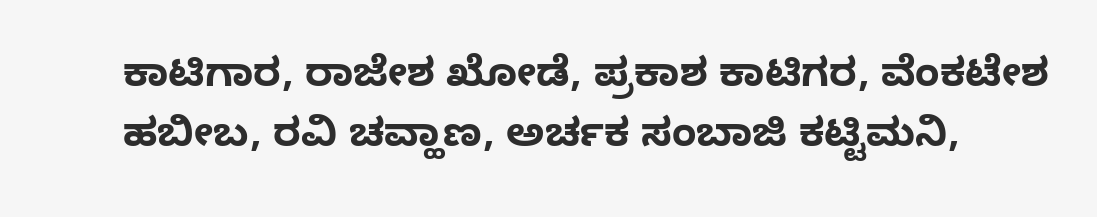ಕಾಟಿಗಾರ, ರಾಜೇಶ ಖೋಡೆ, ಪ್ರಕಾಶ ಕಾಟಿಗರ, ವೆಂಕಟೇಶ ಹಬೀಬ, ರವಿ ಚವ್ಹಾಣ, ಅರ್ಚಕ ಸಂಬಾಜಿ ಕಟ್ಟಿಮನಿ,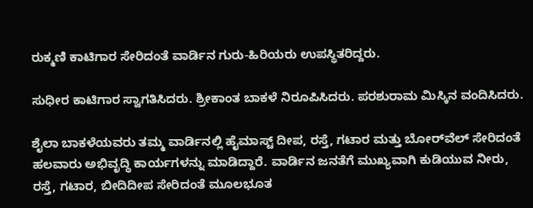ರುಕ್ಮಣಿ ಕಾಟಿಗಾರ ಸೇರಿದಂತೆ ವಾರ್ಡಿನ ಗುರು-ಹಿರಿಯರು ಉಪಸ್ಥಿತರಿದ್ದರು.

ಸುಧೀರ ಕಾಟಿಗಾರ ಸ್ವಾಗತಿಸಿದರು. ಶ್ರೀಕಾಂತ ಬಾಕಳೆ ನಿರೂಪಿಸಿದರು. ಪರಶುರಾಮ ಮಿಸ್ಕಿನ ವಂದಿಸಿದರು.

ಶೈಲಾ ಬಾಕಳೆಯವರು ತಮ್ಮ ವಾರ್ಡಿನಲ್ಲಿ ಹೈಮಾಸ್ಟ್ ದೀಪ, ರಸ್ತೆ, ಗಟಾರ ಮತ್ತು ಬೋರ್‌ವೆಲ್ ಸೇರಿದಂತೆ ಹಲವಾರು ಅಭಿವೃದ್ಧಿ ಕಾರ್ಯಗಳನ್ನು ಮಾಡಿದ್ದಾರೆ. ವಾರ್ಡಿನ ಜನತೆಗೆ ಮುಖ್ಯವಾಗಿ ಕುಡಿಯುವ ನೀರು, ರಸ್ತೆ, ಗಟಾರ, ಬೀದಿದೀಪ ಸೇರಿದಂತೆ ಮೂಲಭೂತ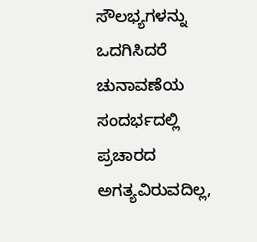ಸೌಲಭ್ಯಗಳನ್ನು ಒದಗಿಸಿದರೆ ಚುನಾವಣೆಯ ಸಂದರ್ಭದಲ್ಲಿ ಪ್ರಚಾರದ ಅಗತ್ಯವಿರುವದಿಲ್ಲ,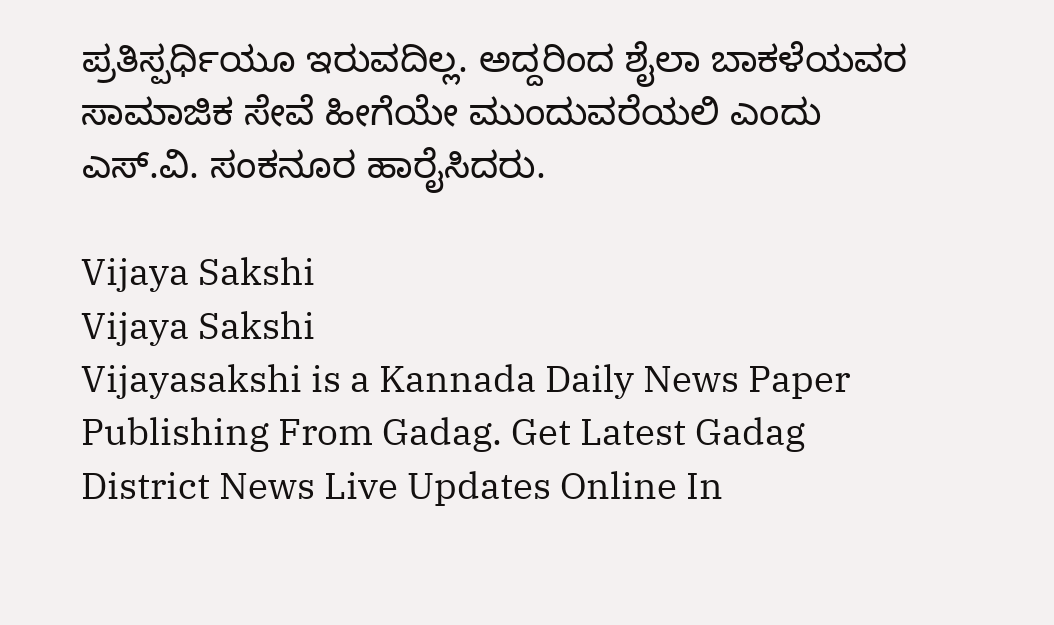ಪ್ರತಿಸ್ಪರ್ಧಿಯೂ ಇರುವದಿಲ್ಲ. ಅದ್ದರಿಂದ ಶೈಲಾ ಬಾಕಳೆಯವರ ಸಾಮಾಜಿಕ ಸೇವೆ ಹೀಗೆಯೇ ಮುಂದುವರೆಯಲಿ ಎಂದು ಎಸ್.ವಿ. ಸಂಕನೂರ ಹಾರೈಸಿದರು.

Vijaya Sakshi
Vijaya Sakshi
Vijayasakshi is a Kannada Daily News Paper Publishing From Gadag. Get Latest Gadag District News Live Updates Online In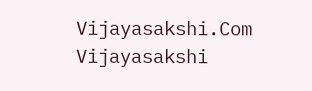Vijayasakshi.Com Vijayasakshi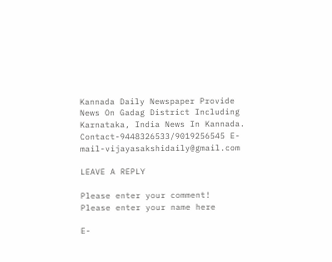Kannada Daily Newspaper Provide News On Gadag District Including Karnataka, India News In Kannada. Contact-9448326533/9019256545 E-mail-vijayasakshidaily@gmail.com

LEAVE A REPLY

Please enter your comment!
Please enter your name here

E-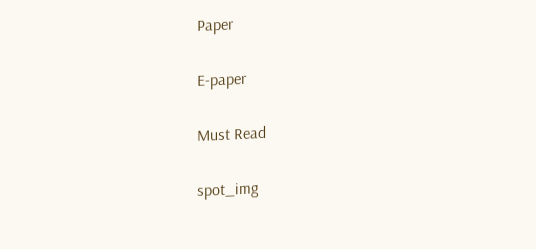Paper

E-paper

Must Read

spot_img